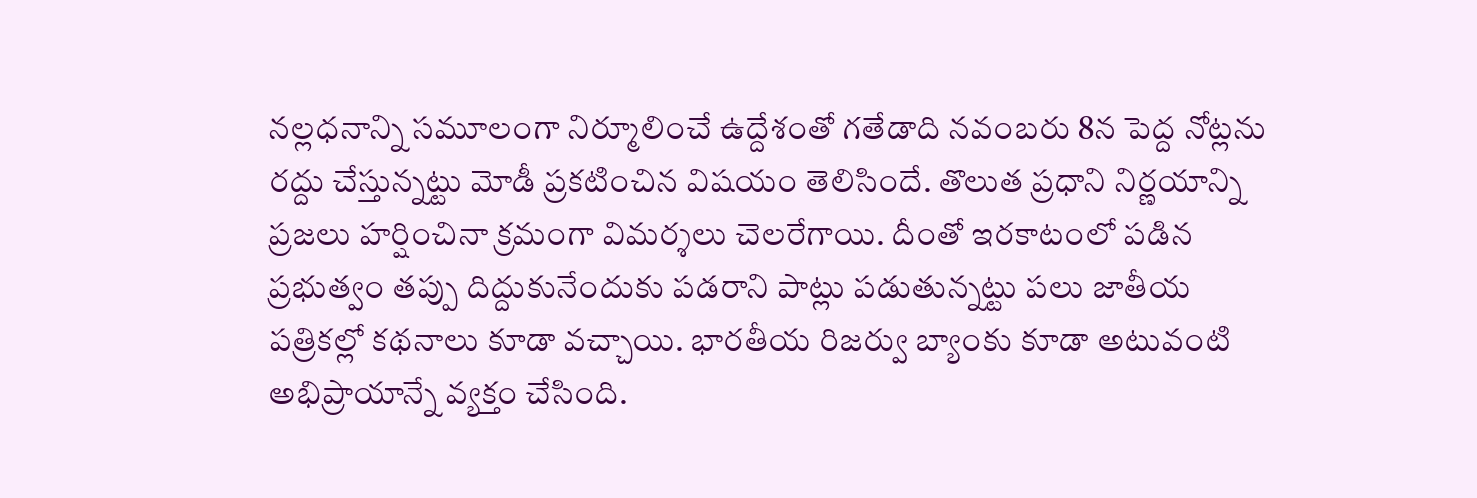నల్లధనాన్ని సమూలంగా నిర్మూలించే ఉద్దేశంతో గతేడాది నవంబరు 8న పెద్ద నోట్లను రద్దు చేస్తున్నట్టు మోడీ ప్రకటించిన విషయం తెలిసిందే. తొలుత ప్రధాని నిర్ణయాన్ని ప్రజలు హర్షించినా క్రమంగా విమర్శలు చెలరేగాయి. దీంతో ఇరకాటంలో పడిన ప్రభుత్వం తప్పు దిద్దుకునేందుకు పడరాని పాట్లు పడుతున్నట్టు పలు జాతీయ పత్రికల్లో కథనాలు కూడా వచ్చాయి. భారతీయ రిజర్వు బ్యాంకు కూడా అటువంటి అభిప్రాయాన్నే వ్యక్తం చేసింది.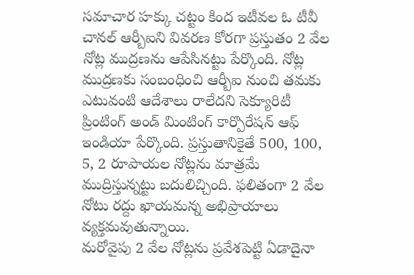సమాచార హక్కు చట్టం కింద ఇటీవల ఓ టీవీ చానల్ ఆర్బీఐని వివరణ కోరగా ప్రస్తుతం 2 వేల నోట్ల ముద్రణను ఆపేసినట్టు పేర్కొంది. నోట్ల ముద్రణకు సంబంధించి ఆర్బీఐ నుంచి తమకు ఎటువంటి ఆదేశాలు రాలేదని సెక్యూరిటీ ప్రింటింగ్ అండ్ మింటింగ్ కార్పొరేషన్ ఆఫ్ ఇండియా పేర్కొంది. ప్రస్తుతానికైతే 500, 100, 5, 2 రూపాయల నోట్లను మాత్రమే ముద్రిస్తున్నట్టు బదులిచ్చింది. ఫలితంగా 2 వేల నోటు రద్దు ఖాయమన్న అభిప్రాయాలు వ్యక్తమవుతున్నాయి.
మరోవైపు 2 వేల నోట్లను ప్రవేశపెట్టి ఏడాదైనా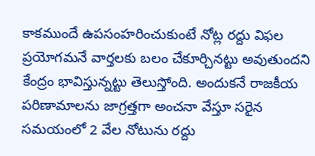కాకముందే ఉపసంహరించుకుంటే నోట్ల రద్దు విఫల ప్రయోగమనే వార్తలకు బలం చేకూర్చినట్టు అవుతుందని కేంద్రం భావిస్తున్నట్టు తెలుస్తోంది. అందుకనే రాజకీయ పరిణామాలను జాగ్రత్తగా అంచనా వేస్తూ సరైన సమయంలో 2 వేల నోటును రద్దు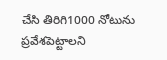చేసి తిరిగి1000 నోటును ప్రవేశపెట్టాలని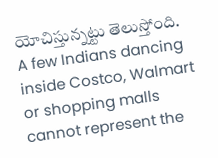యోచిస్తున్నట్టు తెలుస్తోంది.
A few Indians dancing inside Costco, Walmart or shopping malls cannot represent the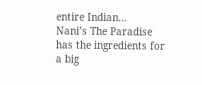entire Indian…
Nani’s The Paradise has the ingredients for a big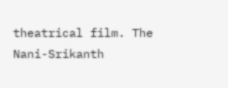theatrical film. The Nani-Srikanth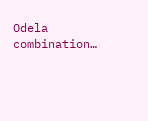Odela combination…